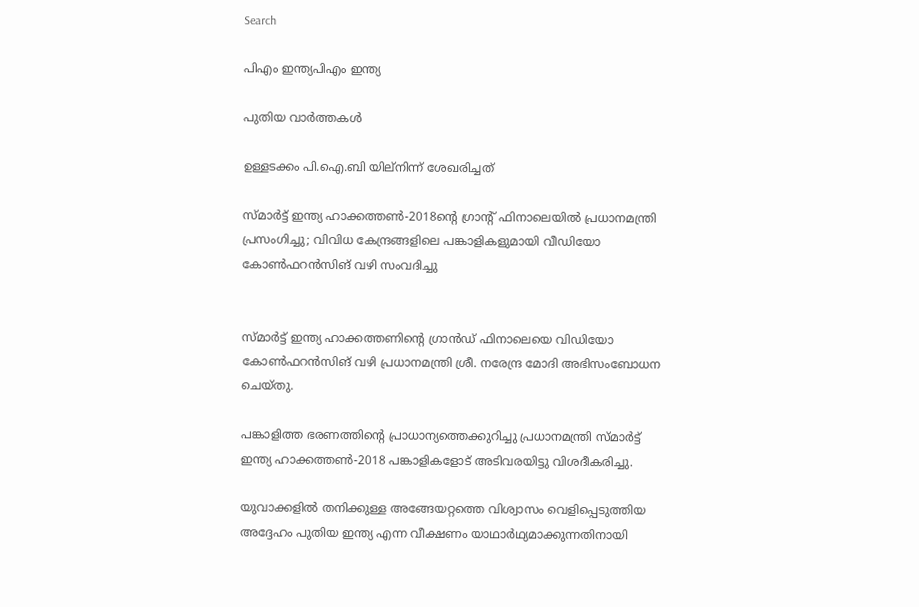Search

പിഎം ഇന്ത്യപിഎം ഇന്ത്യ

പുതിയ വാർത്തകൾ

ഉള്ളടക്കം പി.ഐ.ബി യില്നിന്ന് ശേഖരിച്ചത്

സ്മാര്‍ട്ട് ഇന്ത്യ ഹാക്കത്തണ്‍-2018ന്റെ ഗ്രാന്റ് ഫിനാലെയില്‍ പ്രധാനമന്ത്രി പ്രസംഗിച്ചു; വിവിധ കേന്ദ്രങ്ങളിലെ പങ്കാളികളുമായി വീഡിയോ കോണ്‍ഫറന്‍സിങ് വഴി സംവദിച്ചു


സ്മാര്‍ട്ട് ഇന്ത്യ ഹാക്കത്തണിന്റെ ഗ്രാന്‍ഡ് ഫിനാലെയെ വിഡിയോ കോണ്‍ഫറന്‍സിങ് വഴി പ്രധാനമന്ത്രി ശ്രീ. നരേന്ദ്ര മോദി അഭിസംബോധന ചെയ്തു.

പങ്കാളിത്ത ഭരണത്തിന്റെ പ്രാധാന്യത്തെക്കുറിച്ചു പ്രധാനമന്ത്രി സ്മാര്‍ട്ട് ഇന്ത്യ ഹാക്കത്തണ്‍-2018 പങ്കാളികളോട് അടിവരയിട്ടു വിശദീകരിച്ചു.

യുവാക്കളില്‍ തനിക്കുള്ള അങ്ങേയറ്റത്തെ വിശ്വാസം വെളിപ്പെടുത്തിയ അദ്ദേഹം പുതിയ ഇന്ത്യ എന്ന വീക്ഷണം യാഥാര്‍ഥ്യമാക്കുന്നതിനായി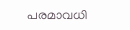പരമാവധി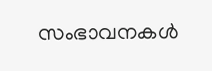സംഭാവനകള്‍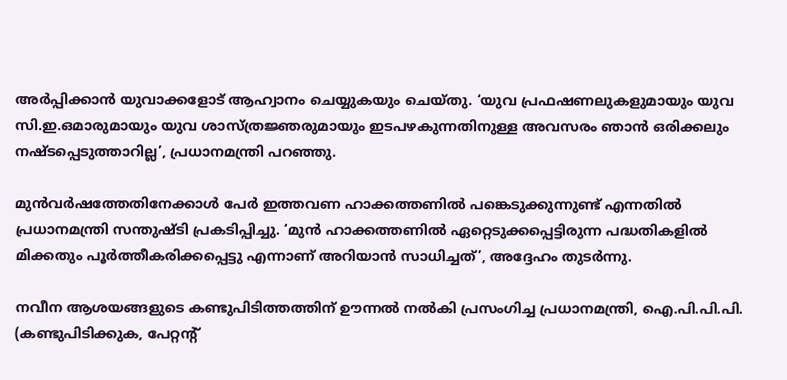അര്‍പ്പിക്കാന്‍ യുവാക്കളോട് ആഹ്വാനം ചെയ്യുകയും ചെയ്തു. ‘യുവ പ്രഫഷണലുകളുമായും യുവ സി.ഇ.ഒമാരുമായും യുവ ശാസ്ത്രജ്ഞരുമായും ഇടപഴകുന്നതിനുള്ള അവസരം ഞാന്‍ ഒരിക്കലും നഷ്ടപ്പെടുത്താറില്ല’, പ്രധാനമന്ത്രി പറഞ്ഞു.

മുന്‍വര്‍ഷത്തേതിനേക്കാള്‍ പേര്‍ ഇത്തവണ ഹാക്കത്തണില്‍ പങ്കെടുക്കുന്നുണ്ട് എന്നതില്‍ പ്രധാനമന്ത്രി സന്തുഷ്ടി പ്രകടിപ്പിച്ചു. ‘മുന്‍ ഹാക്കത്തണില്‍ ഏറ്റെടുക്കപ്പെട്ടിരുന്ന പദ്ധതികളില്‍ മിക്കതും പൂര്‍ത്തീകരിക്കപ്പെട്ടു എന്നാണ് അറിയാന്‍ സാധിച്ചത്’, അദ്ദേഹം തുടര്‍ന്നു.

നവീന ആശയങ്ങളുടെ കണ്ടുപിടിത്തത്തിന് ഊന്നല്‍ നല്‍കി പ്രസംഗിച്ച പ്രധാനമന്ത്രി, ഐ.പി.പി.പി. (കണ്ടുപിടിക്കുക, പേറ്റന്റ്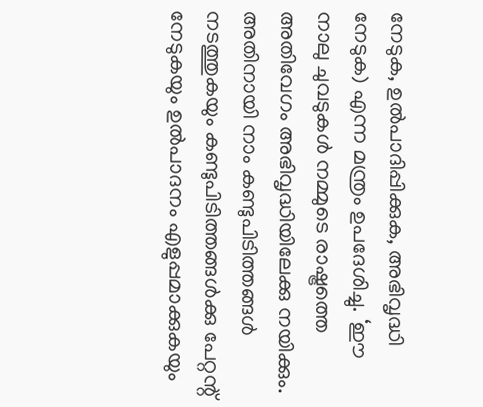നേടുക, ഉല്‍പാദിപ്പിക്കുക, അഭിവൃദ്ധി നേടുക) എന്ന മന്ത്രം ഉപദേശിച്ചു. ‘ഈ നാലു ചുവടുകള്‍ നമ്മുടെ രാഷ്ട്രത്തെ അതിവേഗം അഭിവൃദ്ധിയിലേക്കു നയിക്കും. അതിനായി നാം കണ്ടുപിടിത്തങ്ങള്‍ നടത്തുകയും കണ്ടുപിടിത്തങ്ങള്‍ക്കു പേറ്റന്റ് നേടുകയും ഉല്‍പാദനം എളുപ്പമാക്കുകയും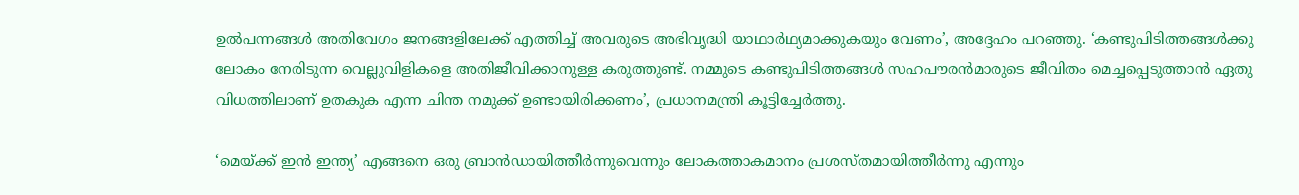ഉല്‍പന്നങ്ങള്‍ അതിവേഗം ജനങ്ങളിലേക്ക് എത്തിച്ച് അവരുടെ അഭിവൃദ്ധി യാഥാര്‍ഥ്യമാക്കുകയും വേണം’, അദ്ദേഹം പറഞ്ഞു. ‘കണ്ടുപിടിത്തങ്ങള്‍ക്കു ലോകം നേരിടുന്ന വെല്ലുവിളികളെ അതിജീവിക്കാനുള്ള കരുത്തുണ്ട്. നമ്മുടെ കണ്ടുപിടിത്തങ്ങള്‍ സഹപൗരന്‍മാരുടെ ജീവിതം മെച്ചപ്പെടുത്താന്‍ ഏതു വിധത്തിലാണ് ഉതകുക എന്ന ചിന്ത നമുക്ക് ഉണ്ടായിരിക്കണം’, പ്രധാനമന്ത്രി കൂട്ടിച്ചേര്‍ത്തു.

‘മെയ്ക്ക് ഇന്‍ ഇന്ത്യ’ എങ്ങനെ ഒരു ബ്രാന്‍ഡായിത്തീര്‍ന്നുവെന്നും ലോകത്താകമാനം പ്രശസ്തമായിത്തീര്‍ന്നു എന്നും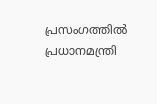പ്രസംഗത്തില്‍ പ്രധാനമന്ത്രി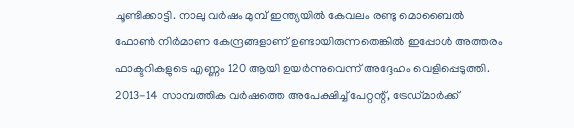ചൂണ്ടിക്കാട്ടി. നാലു വര്‍ഷം മുമ്പ് ഇന്ത്യയില്‍ കേവലം രണ്ടു മൊബൈല്‍ ഫോണ്‍ നിര്‍മാണ കേന്ദ്രങ്ങളാണ് ഉണ്ടായിരുന്നതെങ്കില്‍ ഇപ്പോള്‍ അത്തരം ഫാക്ടറികളുടെ എണ്ണം 120 ആയി ഉയര്‍ന്നുവെന്ന് അദ്ദേഹം വെളിപ്പെടുത്തി. 2013-14 സാമ്പത്തിക വര്‍ഷത്തെ അപേക്ഷിച്ച് പേറ്റന്റ്, ട്രേഡ്മാര്‍ക്ക്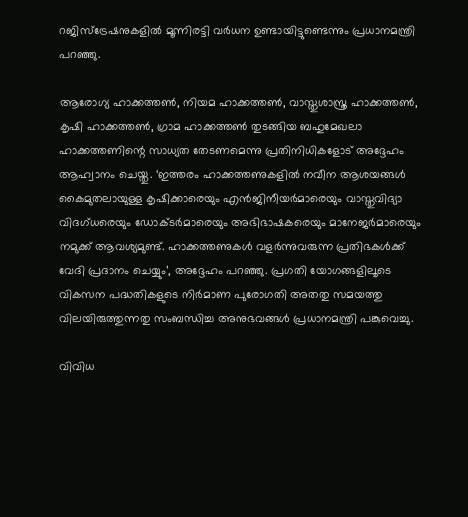റജിസ്‌ട്രേഷനുകളില്‍ മൂന്നിരട്ടി വര്‍ധന ഉണ്ടായിട്ടുണ്ടെന്നും പ്രധാനമന്ത്രി പറഞ്ഞു.

ആരോഗ്യ ഹാക്കത്തണ്‍, നിയമ ഹാക്കത്തണ്‍, വാസ്തുശാസ്ത്ര ഹാക്കത്തണ്‍, കൃഷി ഹാക്കത്തണ്‍, ഗ്രാമ ഹാക്കത്തണ്‍ തുടങ്ങിയ ബഹുമേഖലാ ഹാക്കത്തണിന്റെ സാധ്യത തേടണമെന്നു പ്രതിനിധികളോട് അദ്ദേഹം ആഹ്വാനം ചെയ്തു. ‘ഇത്തരം ഹാക്കത്തണുകളില്‍ നവീന ആശയങ്ങള്‍ കൈമുതലായുള്ള കൃഷിക്കാരെയും എന്‍ജിനീയര്‍മാരെയും വാസ്തുവിദ്യാ വിദഗ്ധരെയും ഡോക്ടര്‍മാരെയും അഭിഭാഷകരെയും മാനേജര്‍മാരെയും നമുക്ക് ആവശ്യമുണ്ട്. ഹാക്കത്തണുകള്‍ വളര്‍ന്നുവരുന്ന പ്രതിഭകള്‍ക്ക് വേദി പ്രദാനം ചെയ്യും’, അദ്ദേഹം പറഞ്ഞു. പ്രഗതി യോഗങ്ങളിലൂടെ വികസന പദ്ധതികളുടെ നിര്‍മാണ പുരോഗതി അതതു സമയത്തു വിലയിരുത്തുന്നതു സംബന്ധിച്ച അനുഭവങ്ങള്‍ പ്രധാനമന്ത്രി പങ്കുവെച്ചു.

വിവിധ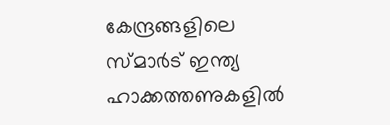കേന്ദ്രങ്ങളിലെ സ്മാര്‍ട് ഇന്ത്യ ഹാക്കത്തണുകളില്‍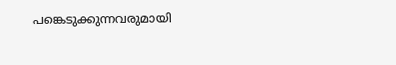പങ്കെടുക്കുന്നവരുമായി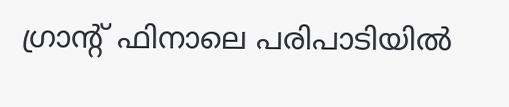ഗ്രാന്റ് ഫിനാലെ പരിപാടിയില്‍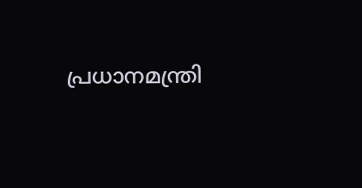പ്രധാനമന്ത്രി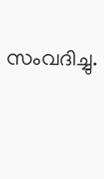സംവദിച്ചു.